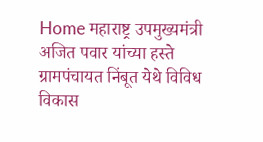Home महाराष्ट्र उपमुख्यमंत्री अजित पवार यांच्या हस्ते ग्रामपंचायत निंबूत येथे विविध विकास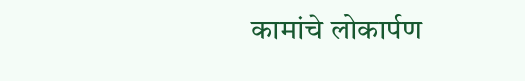कामांचे लोकार्पण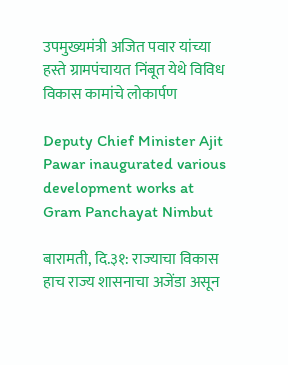उपमुख्यमंत्री अजित पवार यांच्या हस्ते ग्रामपंचायत निंबूत येथे विविध विकास कामांचे लोकार्पण

Deputy Chief Minister Ajit Pawar inaugurated various development works at Gram Panchayat Nimbut

बारामती, दि.३१: राज्याचा विकास हाच राज्य शासनाचा अजेंडा असून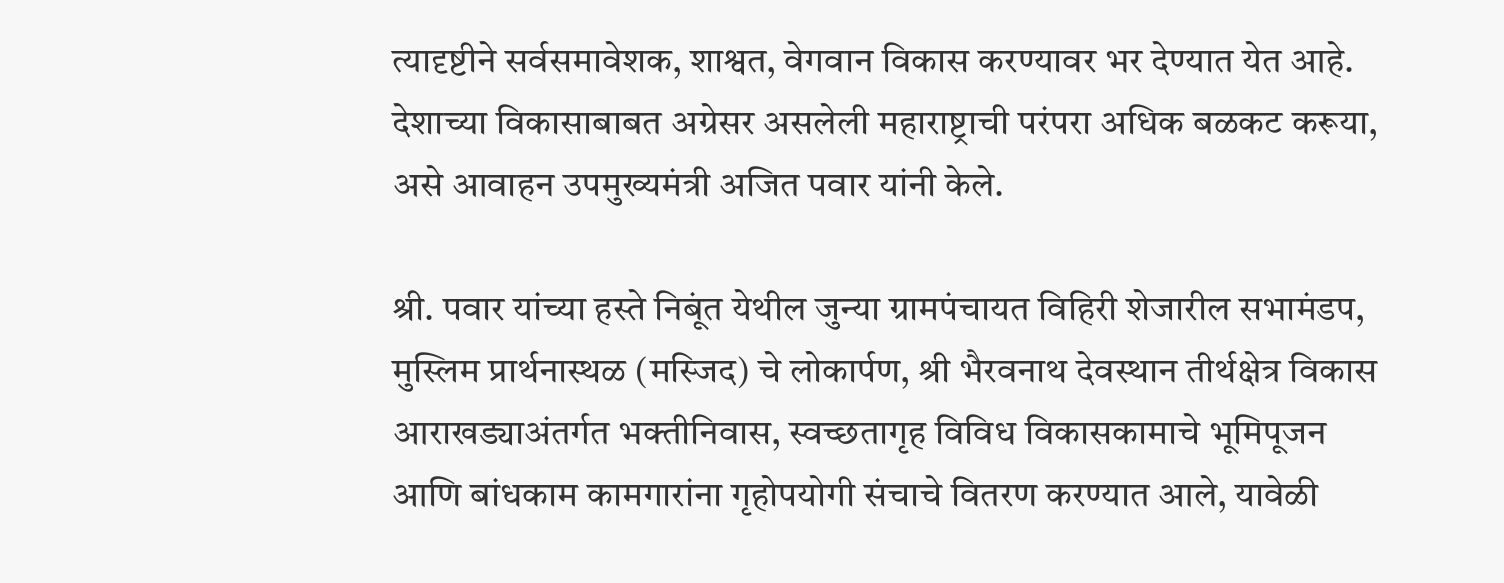त्यादृष्टीने सर्वसमावेशक, शाश्वत, वेगवान विकास करण्यावर भर देण्यात येत आहे. देशाच्या विकासाबाबत अग्रेसर असलेली महाराष्ट्राची परंपरा अधिक बळकट करूया, असे आवाहन उपमुख्यमंत्री अजित पवार यांनी केले.

श्री. पवार यांच्या हस्ते निबूंत येथील जुन्या ग्रामपंचायत विहिरी शेजारील सभामंडप, मुस्लिम प्रार्थनास्थळ (मस्जिद) चे लोकार्पण, श्री भैरवनाथ देवस्थान तीर्थक्षेत्र विकास आराखड्याअंतर्गत भक्तीनिवास, स्वच्छतागृह विविध विकासकामाचे भूमिपूजन आणि बांधकाम कामगारांना गृहोपयोगी संचाचे वितरण करण्यात आले, यावेळी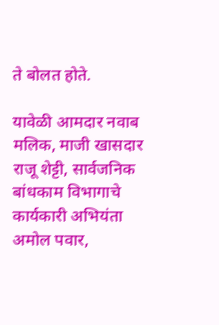ते बोलत होते.

यावेळी आमदार नवाब मलिक, माजी खासदार राजू शेट्टी, सार्वजनिक बांधकाम विभागाचे कार्यकारी अभियंता अमोल पवार,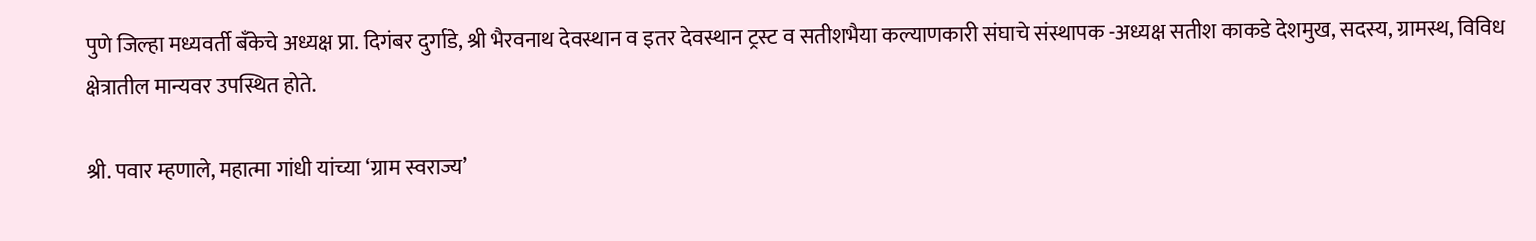पुणे जिल्हा मध्यवर्ती बँकेचे अध्यक्ष प्रा. दिगंबर दुर्गाडे, श्री भैरवनाथ देवस्थान व इतर देवस्थान ट्रस्ट व सतीशभैया कल्याणकारी संघाचे संस्थापक -अध्यक्ष सतीश काकडे देशमुख, सदस्य, ग्रामस्थ, विविध क्षेत्रातील मान्यवर उपस्थित होते.

श्री. पवार म्हणाले, महात्मा गांधी यांच्या ‘ग्राम स्वराज्य’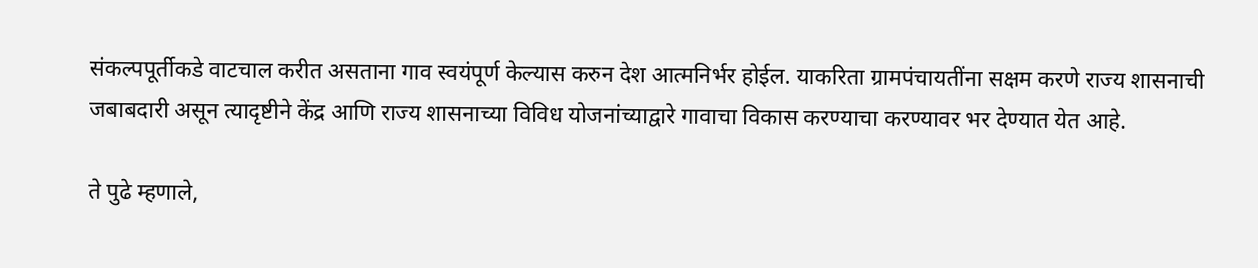संकल्पपूर्तीकडे वाटचाल करीत असताना गाव स्वयंपूर्ण केल्यास करुन देश आत्मनिर्भर होईल. याकरिता ग्रामपंचायतींना सक्षम करणे राज्य शासनाची जबाबदारी असून त्यादृष्टीने केंद्र आणि राज्य शासनाच्या विविध योजनांच्याद्वारे गावाचा विकास करण्याचा करण्यावर भर देण्यात येत आहे.

ते पुढे म्हणाले,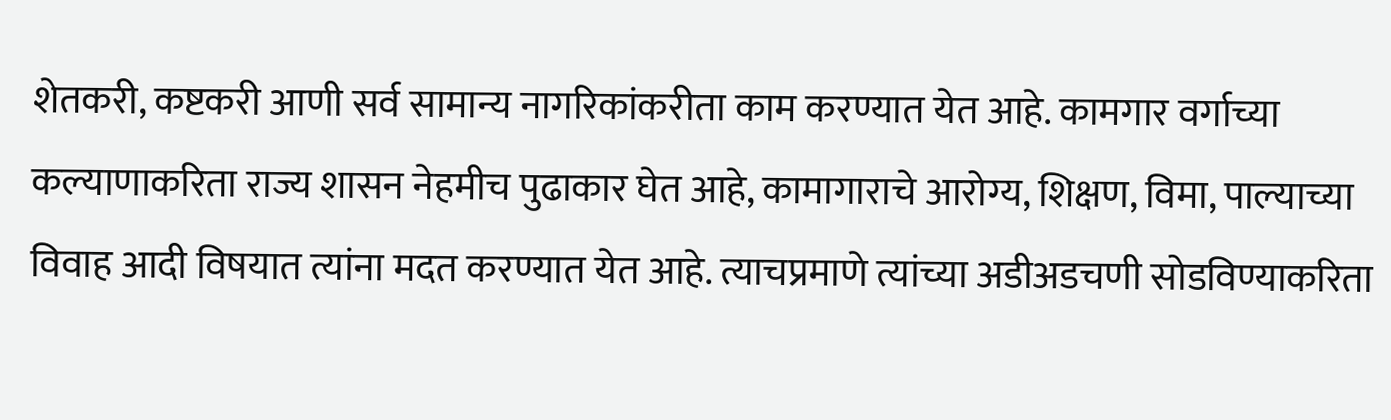शेतकरी, कष्टकरी आणी सर्व सामान्य नागरिकांकरीता काम करण्यात येत आहे. कामगार वर्गाच्या कल्याणाकरिता राज्य शासन नेहमीच पुढाकार घेत आहे, कामागाराचे आरोग्य, शिक्षण, विमा, पाल्याच्या विवाह आदी विषयात त्यांना मदत करण्यात येत आहे. त्याचप्रमाणे त्यांच्या अडीअडचणी सोडविण्याकरिता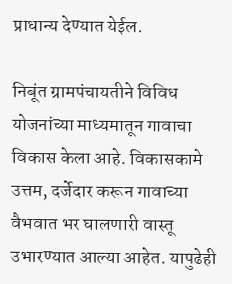प्राधान्य देण्यात येईल.

निबूंत ग्रामपंचायतीने विविध योजनांच्या माध्यमातून गावाचा विकास केला आहे. विकासकामे उत्तम, दर्जेदार करून गावाच्या वैभवात भर घालणारी वास्तू उभारण्यात आल्या आहेत. यापुढेही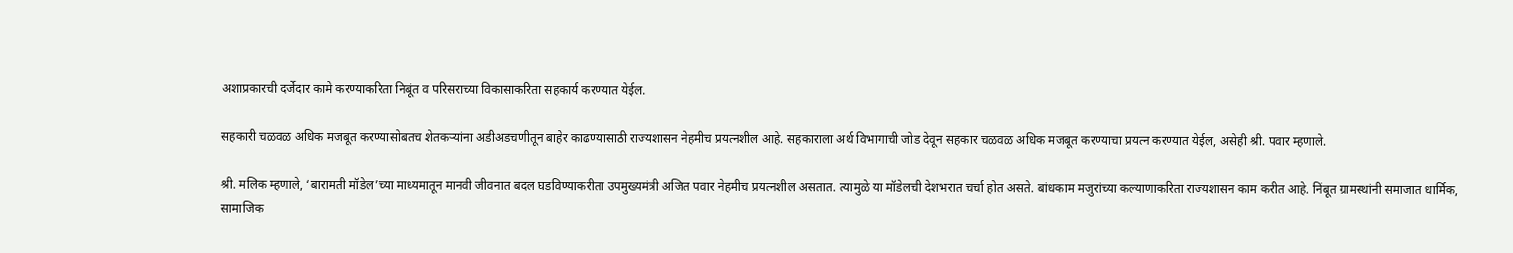अशाप्रकारची दर्जेदार कामे करण्याकरिता निबूंत व परिसराच्या विकासाकरिता सहकार्य करण्यात येईल.

सहकारी चळवळ अधिक मजबूत करण्यासोबतच शेतकऱ्यांना अडीअडचणीतून बाहेर काढण्यासाठी राज्यशासन नेहमीच प्रयत्नशील आहे. सहकाराला अर्थ विभागाची जोड देवून सहकार चळवळ अधिक मजबूत करण्याचा प्रयत्न करण्यात येईल, असेही श्री. पवार म्हणाले.

श्री. मलिक म्हणाले, ‘बारामती मॉडेल’च्या माध्यमातून मानवी जीवनात बदल घडविण्याकरीता उपमुख्यमंत्री अजित पवार नेहमीच प्रयत्नशील असतात. त्यामुळे या मॉडेलची देशभरात चर्चा होत असते. बांधकाम मजुरांच्या कल्याणाकरिता राज्यशासन काम करीत आहे. निंबूत ग्रामस्थांनी समाजात धार्मिक, सामाजिक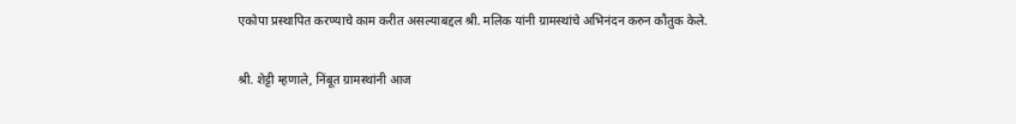एकोपा प्रस्थापित करण्याचे काम करीत असल्याबद्दल श्री. मलिक यांनी ग्रामस्थांचे अभिनंदन करुन कौतुक केले.

श्री. शेट्टी म्हणाले, निंबूत ग्रामस्थांनी आज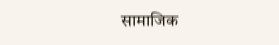सामाजिक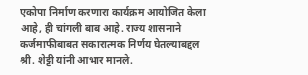एकोपा निर्माण करणारा कार्यक्रम आयोजित केला आहे, ही चांगली बाब आहे. राज्य शासनाने कर्जमाफीबाबत सकारात्मक निर्णय घेतल्याबद्दल श्री. शेट्टी यांनी आभार मानले.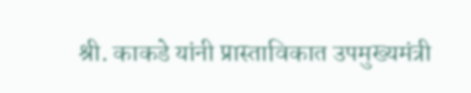श्री. काकडे यांनी प्रास्ताविकात उपमुख्यमंत्री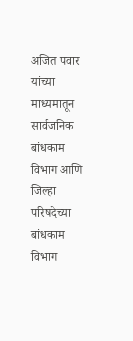अजित पवार यांच्या माध्यमातून सार्वजनिक बांधकाम विभाग आणि जिल्हा परिषदेच्या बांधकाम विभाग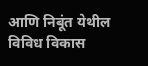आणि निबूंत येथील विविध विकास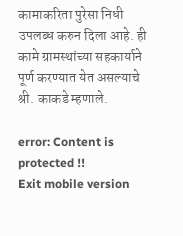कामाकरिता पुरेसा निधी उपलब्ध करुन दिला आहे. ही कामे ग्रामस्थांच्या सहकार्याने पूर्ण करण्यात येत असल्याचे श्री. काकडे म्हणाले.

error: Content is protected !!
Exit mobile version